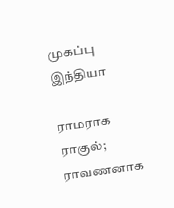முகப்பு
இந்தியா

ராமராக ராகுல்; ராவணனாக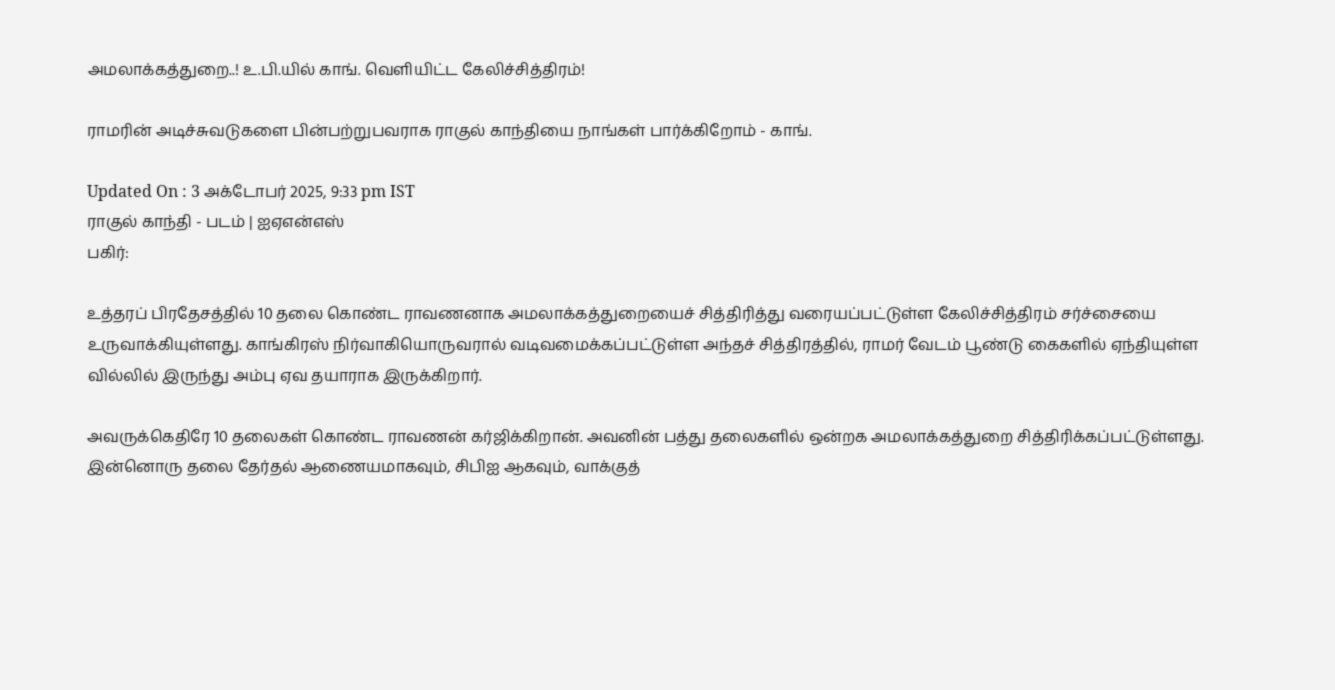அமலாக்கத்துறை..! உ.பி.யில் காங். வெளியிட்ட கேலிச்சித்திரம்!

ராமரின் அடிச்சுவடுகளை பின்பற்றுபவராக ராகுல் காந்தியை நாங்கள் பார்க்கிறோம் - காங்.

Updated On : 3 அக்டோபர் 2025, 9:33 pm IST
ராகுல் காந்தி - படம் | ஐஏஎன்எஸ்
பகிர்:

உத்தரப் பிரதேசத்தில் 10 தலை கொண்ட ராவணனாக அமலாக்கத்துறையைச் சித்திரித்து வரையப்பட்டுள்ள கேலிச்சித்திரம் சர்ச்சையை உருவாக்கியுள்ளது. காங்கிரஸ் நிர்வாகியொருவரால் வடிவமைக்கப்பட்டுள்ள அந்தச் சித்திரத்தில், ராமர் வேடம் பூண்டு கைகளில் ஏந்தியுள்ள வில்லில் இருந்து அம்பு ஏவ தயாராக இருக்கிறார்.

அவருக்கெதிரே 10 தலைகள் கொண்ட ராவணன் கர்ஜிக்கிறான். அவனின் பத்து தலைகளில் ஒன்றக அமலாக்கத்துறை சித்திரிக்கப்பட்டுள்ளது. இன்னொரு தலை தேர்தல் ஆணையமாகவும், சிபிஐ ஆகவும், வாக்குத்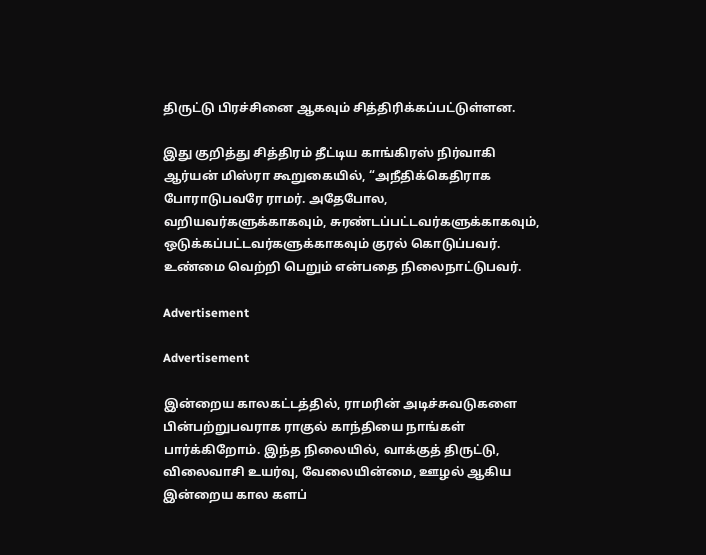திருட்டு பிரச்சினை ஆகவும் சித்திரிக்கப்பட்டுள்ளன.

இது குறித்து சித்திரம் தீட்டிய காங்கிரஸ் நிர்வாகி ஆர்யன் மிஸ்ரா கூறுகையில், “அநீதிக்கெதிராக போராடுபவரே ராமர். அதேபோல, வறியவர்களுக்காகவும், சுரண்டப்பட்டவர்களுக்காகவும், ஒடுக்கப்பட்டவர்களுக்காகவும் குரல் கொடுப்பவர். உண்மை வெற்றி பெறும் என்பதை நிலைநாட்டுபவர்.

Advertisement

Advertisement

இன்றைய காலகட்டத்தில், ராமரின் அடிச்சுவடுகளை பின்பற்றுபவராக ராகுல் காந்தியை நாங்கள் பார்க்கிறோம். இந்த நிலையில், வாக்குத் திருட்டு, விலைவாசி உயர்வு, வேலையின்மை, ஊழல் ஆகிய இன்றைய கால களப்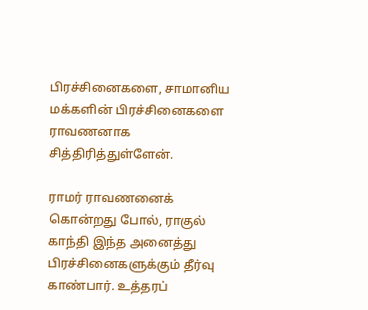பிரச்சினைகளை, சாமானிய மக்களின் பிரச்சினைகளை ராவணனாக சித்திரித்துள்ளேன்.

ராமர் ராவணனைக் கொன்றது போல், ராகுல் காந்தி இந்த அனைத்து பிரச்சினைகளுக்கும் தீர்வு காண்பார். உத்தரப்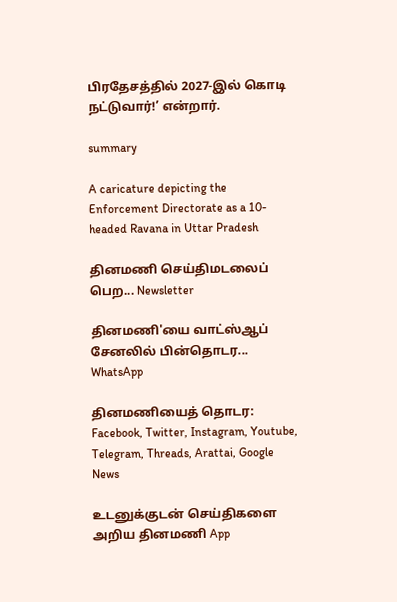பிரதேசத்தில் 2027-இல் கொடி நட்டுவார்!’ என்றார்.

summary

A caricature depicting the Enforcement Directorate as a 10-headed Ravana in Uttar Pradesh

தினமணி செய்திமடலைப் பெற... Newsletter

தினமணி'யை வாட்ஸ்ஆப் சேனலில் பின்தொடர... WhatsApp

தினமணியைத் தொடர: Facebook, Twitter, Instagram, Youtube, Telegram, Threads, Arattai, Google News

உடனுக்குடன் செய்திகளை அறிய தினமணி App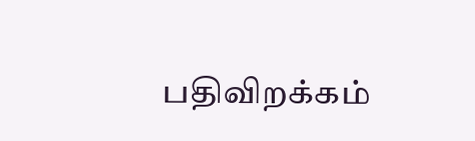பதிவிறக்கம்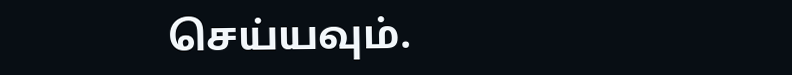செய்யவும்.